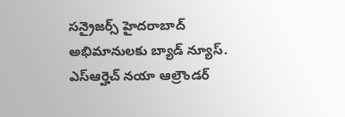సన్రైజర్స్ హైదరాబాద్ అభిమానులకు బ్యాడ్ న్యూస్. ఎస్ఆర్హెచ్ నయా ఆల్రౌండర్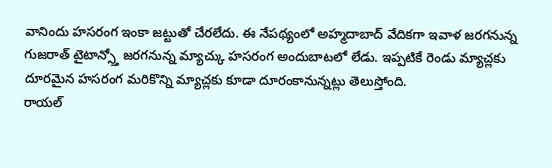వానిందు హసరంగ ఇంకా జట్టుతో చేరలేదు. ఈ నేపథ్యంలో అహ్మదాబాద్ వేదికగా ఇవాళ జరగనున్న గుజరాత్ టైటాన్స్తో జరగనున్న మ్యాచ్కు హసరంగ అందుబాటలో లేడు. ఇప్పటికే రెండు మ్యాచ్లకు దూరమైన హసరంగ మరికొన్ని మ్యాచ్లకు కూడా దూరంకానున్నట్లు తెలుస్తోంది.
రాయల్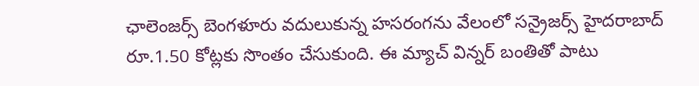ఛాలెంజర్స్ బెంగళూరు వదులుకున్న హసరంగను వేలంలో సన్రైజర్స్ హైదరాబాద్ రూ.1.50 కోట్లకు సొంతం చేసుకుంది. ఈ మ్యాచ్ విన్నర్ బంతితో పాటు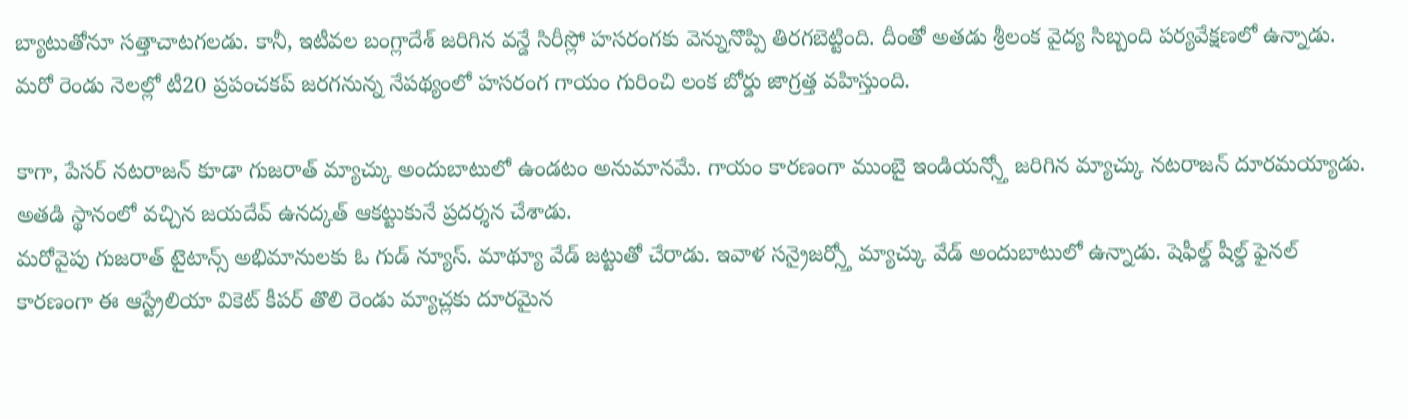బ్యాటుతోనూ సత్తాచాటగలడు. కానీ, ఇటీవల బంగ్లాదేశ్ జరిగిన వన్డే సిరీస్లో హసరంగకు వెన్నునొప్పి తిరగబెట్టింది. దీంతో అతడు శ్రీలంక వైద్య సిబ్బంది పర్యవేక్షణలో ఉన్నాడు. మరో రెండు నెలల్లో టీ20 ప్రపంచకప్ జరగనున్న నేపథ్యంలో హసరంగ గాయం గురించి లంక బోర్డు జాగ్రత్త వహిస్తుంది.

కాగా, పేసర్ నటరాజన్ కూడా గుజరాత్ మ్యాచ్కు అందుబాటులో ఉండటం అనుమానమే. గాయం కారణంగా ముంబై ఇండియన్స్తో జరిగిన మ్యాచ్కు నటరాజన్ దూరమయ్యాడు. అతడి స్థానంలో వచ్చిన జయదేవ్ ఉనద్కత్ ఆకట్టుకునే ప్రదర్శన చేశాడు.
మరోవైపు గుజరాత్ టైటాన్స్ అభిమానులకు ఓ గుడ్ న్యూస్. మాథ్యూ వేడ్ జట్టుతో చేరాడు. ఇవాళ సన్రైజర్స్తో మ్యాచ్కు వేడ్ అందుబాటులో ఉన్నాడు. షెఫీల్డ్ షీల్డ్ ఫైనల్ కారణంగా ఈ ఆస్ట్రేలియా వికెట్ కీపర్ తొలి రెండు మ్యాచ్లకు దూరమైన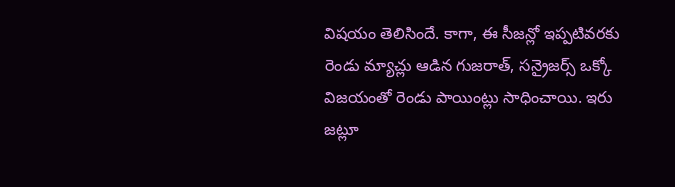విషయం తెలిసిందే. కాగా, ఈ సీజన్లో ఇప్పటివరకు రెండు మ్యాచ్లు ఆడిన గుజరాత్, సన్రైజర్స్ ఒక్కో విజయంతో రెండు పాయింట్లు సాధించాయి. ఇరు జట్లూ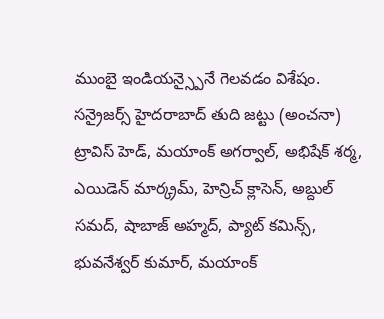ముంబై ఇండియన్స్పైనే గెలవడం విశేషం.
సన్రైజర్స్ హైదరాబాద్ తుది జట్టు (అంచనా)
ట్రావిస్ హెడ్, మయాంక్ అగర్వాల్, అభిషేక్ శర్మ, ఎయిడెన్ మార్క్రమ్, హెన్రిచ్ క్లాసెన్, అబ్దుల్ సమద్, షాబాజ్ అహ్మద్, ప్యాట్ కమిన్స్, భువనేశ్వర్ కుమార్, మయాంక్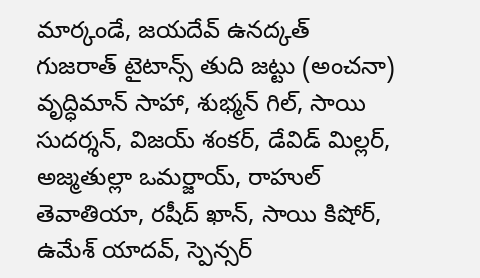మార్కండే, జయదేవ్ ఉనద్కత్
గుజరాత్ టైటాన్స్ తుది జట్టు (అంచనా)
వృద్ధిమాన్ సాహా, శుభ్మన్ గిల్, సాయి సుదర్శన్, విజయ్ శంకర్, డేవిడ్ మిల్లర్, అజ్మతుల్లా ఒమర్జాయ్, రాహుల్ తెవాతియా, రషీద్ ఖాన్, సాయి కిషోర్, ఉమేశ్ యాదవ్, స్పెన్సర్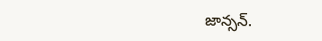జాన్సన్.